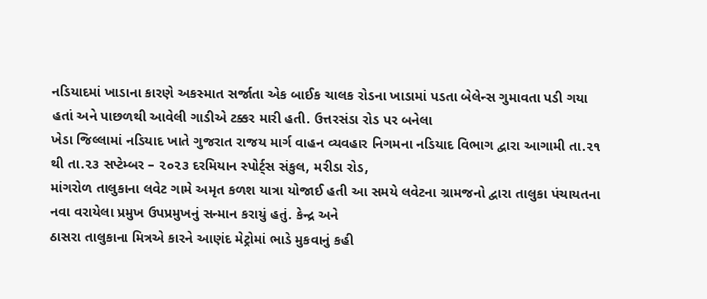નડિયાદમાં ખાડાના કારણે અકસ્માત સર્જાતા એક બાઈક ચાલક રોડના ખાડામાં પડતા બેલેન્સ ગુમાવતા પડી ગયા હતાં અને પાછળથી આવેલી ગાડીએ ટક્કર મારી હતી. ઉત્તરસંડા રોડ પર બનેલા
ખેડા જિલ્લામાં નડિયાદ ખાતે ગુજરાત રાજય માર્ગ વાહન વ્યવહાર નિગમના નડિયાદ વિભાગ દ્વારા આગામી તા.૨૧ થી તા.૨૩ સપ્ટેમ્બર – ૨૦૨૩ દરમિયાન સ્પોર્ટ્સ સંકુલ, મરીડા રોડ,
માંગરોળ તાલુકાના લવેટ ગામે અમૃત કળશ યાત્રા યોજાઈ હતી આ સમયે લવેટના ગ્રામજનો દ્વારા તાલુકા પંચાયતના નવા વરાયેલા પ્રમુખ ઉપપ્રમુખનું સન્માન કરાયું હતું. કેન્દ્ર અને
ઠાસરા તાલુકાના મિત્રએ કારને આણંદ મેટ્રોમાં ભાડે મુકવાનું કહી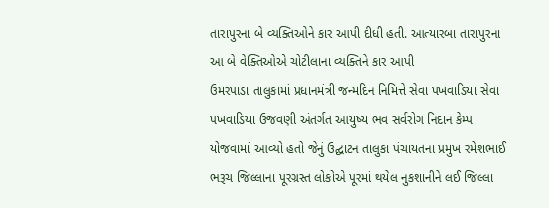તારાપુરના બે વ્યક્તિઓને કાર આપી દીધી હતી. આત્યારબા તારાપુરના આ બે વેક્તિઓએ ચોટીલાના વ્યક્તિને કાર આપી
ઉમરપાડા તાલુકામાં પ્રધાનમંત્રી જન્મદિન નિમિત્તે સેવા પખવાડિયા સેવા પખવાડિયા ઉજવણી અંતર્ગત આયુષ્ય ભવ સર્વરોગ નિદાન કેમ્પ યોજવામાં આવ્યો હતો જેનું ઉદ્ઘાટન તાલુકા પંચાયતના પ્રમુખ રમેશભાઈ
ભરૂચ જિલ્લાના પૂરગ્રસ્ત લોકોએ પૂરમાં થયેલ નુકશાનીને લઈ જિલ્લા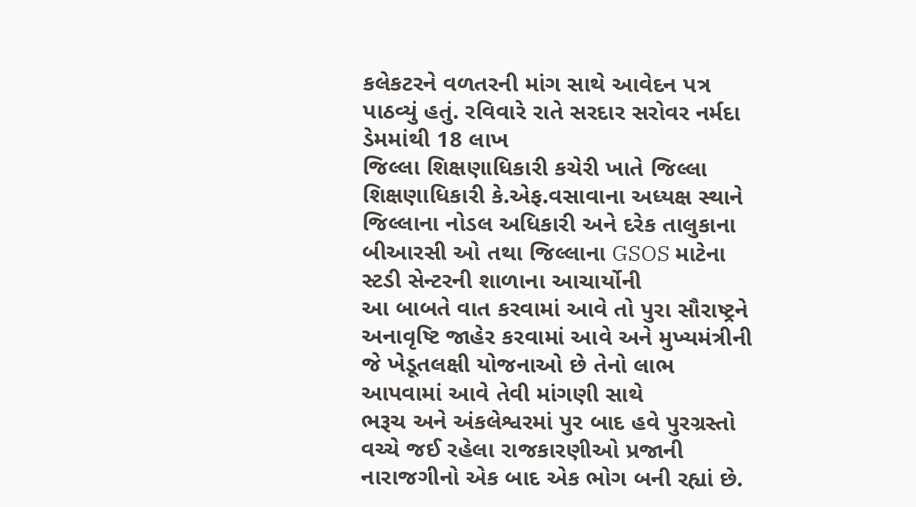કલેકટરને વળતરની માંગ સાથે આવેદન પત્ર પાઠવ્યું હતું. રવિવારે રાતે સરદાર સરોવર નર્મદા ડેમમાંથી 18 લાખ
જિલ્લા શિક્ષણાધિકારી કચેરી ખાતે જિલ્લા શિક્ષણાધિકારી કે.એફ.વસાવાના અધ્યક્ષ સ્થાને જિલ્લાના નોડલ અધિકારી અને દરેક તાલુકાના બીઆરસી ઓ તથા જિલ્લાના GSOS માટેના સ્ટડી સેન્ટરની શાળાના આચાર્યોની
આ બાબતે વાત કરવામાં આવે તો પુરા સૌરાષ્ટ્રને અનાવૃષ્ટિ જાહેર કરવામાં આવે અને મુખ્યમંત્રીની જે ખેડૂતલક્ષી યોજનાઓ છે તેનો લાભ આપવામાં આવે તેવી માંગણી સાથે
ભરૂચ અને અંકલેશ્વરમાં પુર બાદ હવે પુરગ્રસ્તો વચ્ચે જઈ રહેલા રાજકારણીઓ પ્રજાની નારાજગીનો એક બાદ એક ભોગ બની રહ્યાં છે.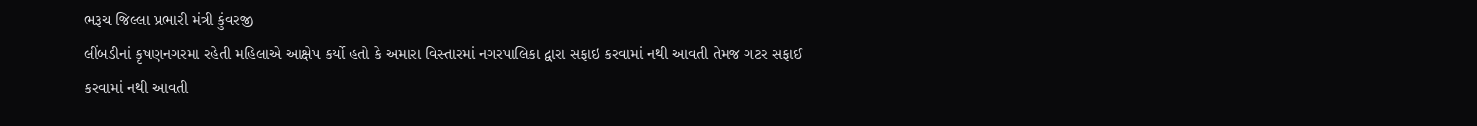ભરૂચ જિલ્લા પ્રભારી મંત્રી કુંવરજી
લીંબડીનાં કૃષણનગરમા રહેતી મહિલાએ આક્ષેપ કર્યો હતો કે અમારા વિસ્તારમાં નગરપાલિકા દ્વારા સફાઇ કરવામાં નથી આવતી તેમજ ગટર સફાઈ કરવામાં નથી આવતી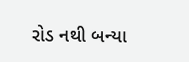રોડ નથી બન્યા